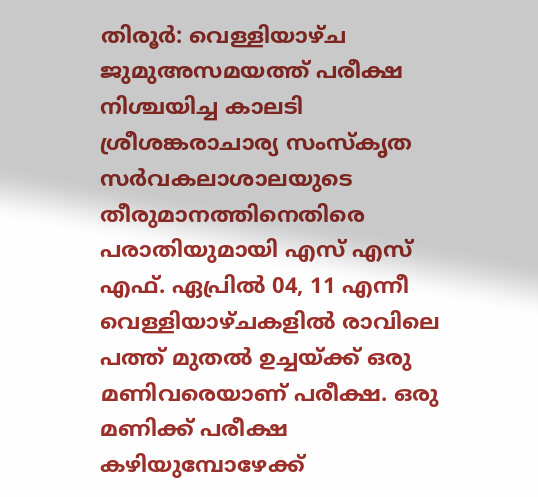തിരൂര്‍: വെള്ളിയാഴ്ച ജുമുഅസമയത്ത് പരീക്ഷ നിശ്ചയിച്ച കാലടി ശ്രീശങ്കരാചാര്യ സംസ്‌കൃത സര്‍വകലാശാലയുടെ തീരുമാനത്തിനെതിരെ പരാതിയുമായി എസ് എസ് എഫ്. ഏപ്രില്‍ 04, 11 എന്നീ വെള്ളിയാഴ്ചകളില്‍ രാവിലെ പത്ത് മുതല്‍ ഉച്ചയ്ക്ക് ഒരു മണിവരെയാണ് പരീക്ഷ. ഒരു മണിക്ക് പരീക്ഷ കഴിയുമ്പോഴേക്ക്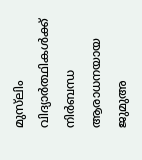മുസ്‌ലിം വിദ്യാര്‍ത്ഥികള്‍ക്ക് നിര്‍ബന്ധ ആരാധനയായ ജുമുഅ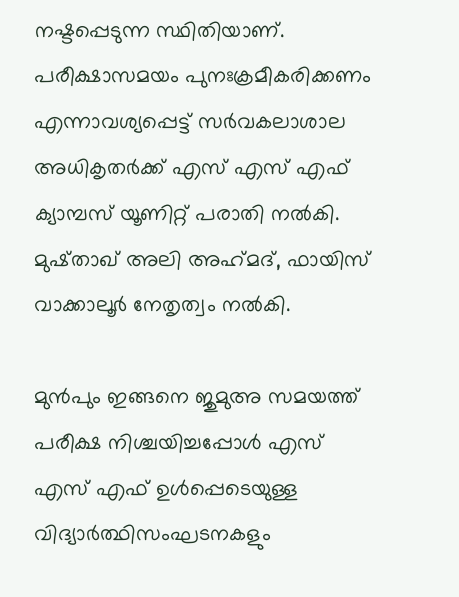നഷ്ടപ്പെടുന്ന സ്ഥിതിയാണ്. പരീക്ഷാസമയം പുനഃക്രമീകരിക്കണം എന്നാവശ്യപ്പെട്ട് സര്‍വകലാശാല അധികൃതര്‍ക്ക് എസ് എസ് എഫ് ക്യാമ്പസ് യൂണിറ്റ് പരാതി നല്‍കി. മുഷ്താഖ് അലി അഹ്‌മദ്, ഫായിസ് വാക്കാലൂര്‍ നേതൃത്വം നല്‍കി.

മുന്‍പും ഇങ്ങനെ ജുമുഅ സമയത്ത് പരീക്ഷ നിശ്ചയിച്ചപ്പോള്‍ എസ് എസ് എഫ് ഉള്‍പ്പെടെയുള്ള വിദ്യാര്‍ത്ഥിസംഘടനകളും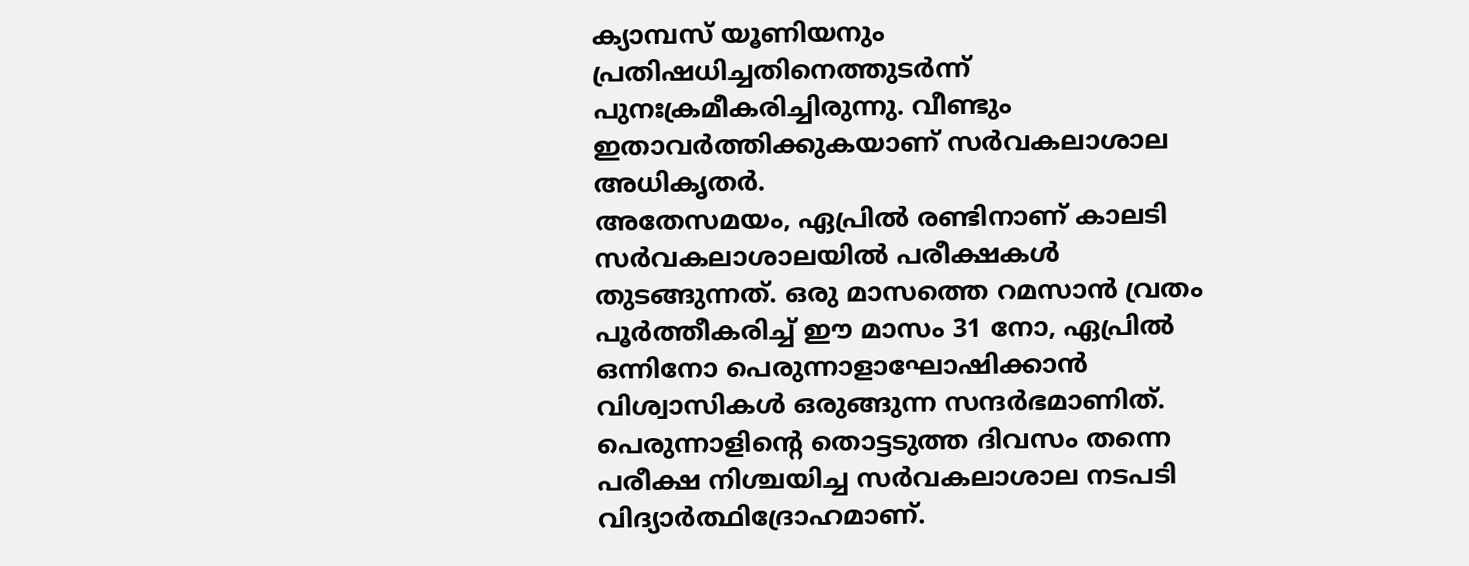ക്യാമ്പസ് യൂണിയനും പ്രതിഷധിച്ചതിനെത്തുടര്‍ന്ന് പുനഃക്രമീകരിച്ചിരുന്നു. വീണ്ടും ഇതാവര്‍ത്തിക്കുകയാണ് സര്‍വകലാശാല അധികൃതര്‍.
അതേസമയം, ഏപ്രിൽ രണ്ടിനാണ് കാലടി സർവകലാശാലയിൽ പരീക്ഷകൾ തുടങ്ങുന്നത്. ഒരു മാസത്തെ റമസാൻ വ്രതം പൂർത്തീകരിച്ച് ഈ മാസം 31 നോ, ഏപ്രിൽ ഒന്നിനോ പെരുന്നാളാഘോഷിക്കാൻ വിശ്വാസികൾ ഒരുങ്ങുന്ന സന്ദർഭമാണിത്. പെരുന്നാളിൻ്റെ തൊട്ടടുത്ത ദിവസം തന്നെ പരീക്ഷ നിശ്ചയിച്ച സർവകലാശാല നടപടി വിദ്യാർത്ഥിദ്രോഹമാണ്.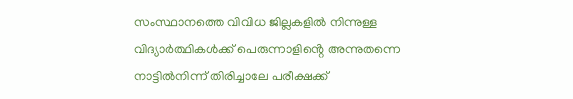സംസ്ഥാനത്തെ വിവിധ ജില്ലകളിൽ നിന്നുള്ള വിദ്യാർത്ഥികൾക്ക് പെരുന്നാളിൻ്റെ അന്നുതന്നെ നാട്ടിൽനിന്ന് തിരിച്ചാലേ പരീക്ഷക്ക്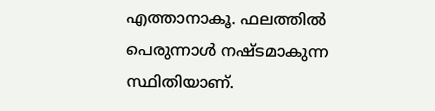എത്താനാകൂ. ഫലത്തിൽ പെരുന്നാൾ നഷ്ടമാകുന്ന സ്ഥിതിയാണ്.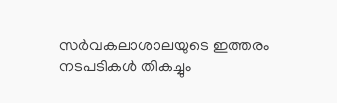സർവകലാശാലയുടെ ഇത്തരം നടപടികൾ തികച്ചും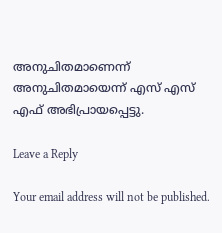അനുചിതമാണെന്ന് അനുചിതമായെന്ന് എസ് എസ് എഫ് അഭിപ്രായപ്പെട്ടു.

Leave a Reply

Your email address will not be published.